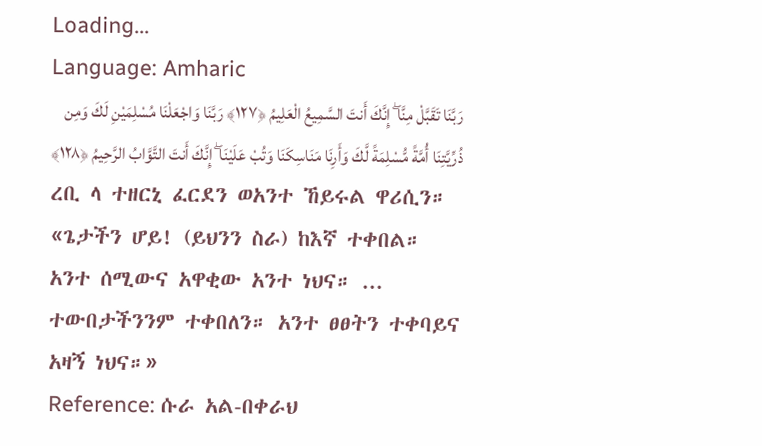Loading...
Language: Amharic
رَبَّنَا تَقَبَّلْ مِنَّا ۖ إِنَّكَ أَنتَ السَّمِيعُ الْعَلِيمُ ﴿١٢٧﴾ رَبَّنَا وَاجْعَلْنَا مُسْلِمَيْنِ لَكَ وَمِن ذُرِّيَّتِنَا أُمَّةً مُّسْلِمَةً لَّكَ وَأَرِنَا مَنَاسِكَنَا وَتُبْ عَلَيْنَا ۖ إِنَّكَ أَنتَ التَّوَّابُ الرَّحِيمُ ﴿١٢٨﴾
ረቢ ላ ተዘርኒ ፈርደን ወአንተ ኸይሩል ዋሪሲን።
«ጌታችን ሆይ! (ይህንን ስራ) ከእኛ ተቀበል። አንተ ሰሚውና አዋቂው አንተ ነህና። ... ተውበታችንንም ተቀበለን። አንተ ፀፀትን ተቀባይና አዛኝ ነህና።»
Reference: ሱራ አል-በቀራህ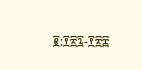፪:፻፳፯-፻፳፰